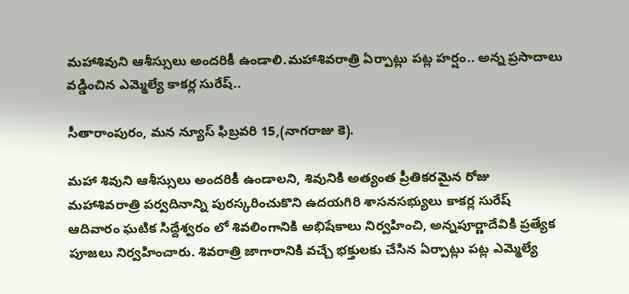మహాశివుని ఆశీస్సులు అందరికీ ఉండాలి.మహాశివరాత్రి ఏర్పాట్లు పట్ల హర్షం.. అన్న ప్రసాదాలు వడ్డించిన ఎమ్మెల్యే కాకర్ల సురేష్..

సీతారాంపురం, మన న్యూస్ ఫిబ్రవరి 15,(నాగరాజు కె).

మహా శివుని ఆశీస్సులు అందరికీ ఉండాలని, శివునికి అత్యంత ప్రీతికరమైన రోజు మహాశివరాత్రి పర్వదినాన్ని పురస్కరించుకొని ఉదయగిరి శాసనసభ్యులు కాకర్ల సురేష్ ఆదివారం ఘటిక సిద్దేశ్వరం లో శివలింగానికి అభిషేకాలు నిర్వహించి, అన్నపూర్ణాదేవికి ప్రత్యేక పూజలు నిర్వహించారు. శివరాత్రి జాగారానికి వచ్చే భక్తులకు చేసిన ఏర్పాట్లు పట్ల ఎమ్మెల్యే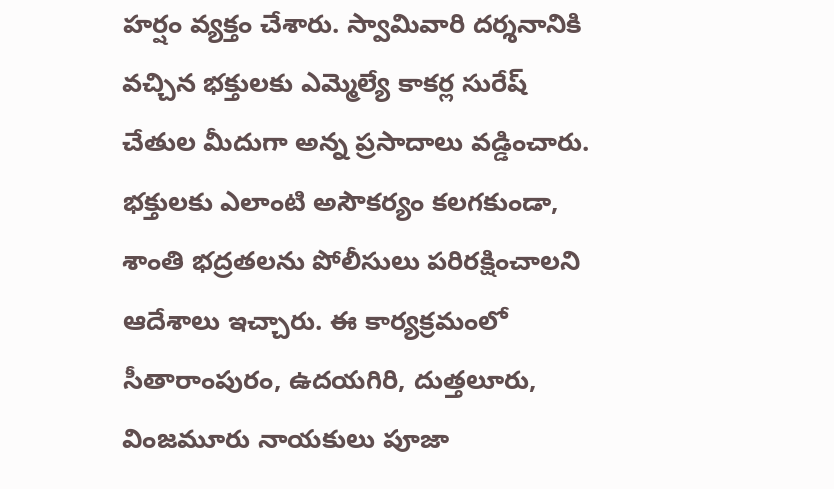హర్షం వ్యక్తం చేశారు. స్వామివారి దర్శనానికి వచ్చిన భక్తులకు ఎమ్మెల్యే కాకర్ల సురేష్ చేతుల మీదుగా అన్న ప్రసాదాలు వడ్డించారు. భక్తులకు ఎలాంటి అసౌకర్యం కలగకుండా, శాంతి భద్రతలను పోలీసులు పరిరక్షించాలని ఆదేశాలు ఇచ్చారు. ఈ కార్యక్రమంలో సీతారాంపురం, ఉదయగిరి, దుత్తలూరు, వింజమూరు నాయకులు పూజా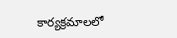కార్యక్రమాలలో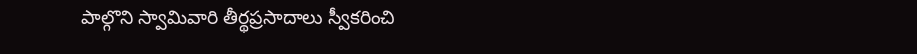పాల్గొని స్వామివారి తీర్థప్రసాదాలు స్వీకరించి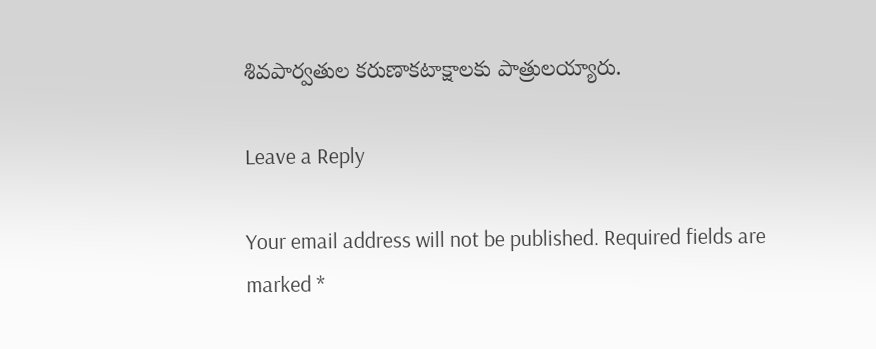శివపార్వతుల కరుణాకటాక్షాలకు పాత్రులయ్యారు.

Leave a Reply

Your email address will not be published. Required fields are marked *